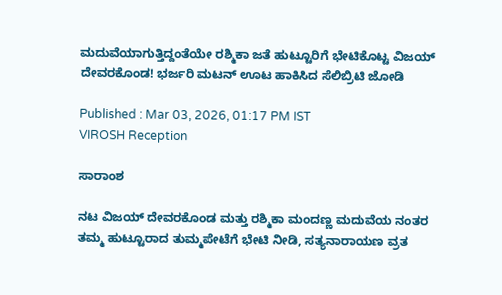ಮದುವೆಯಾಗುತ್ತಿದ್ದಂತೆಯೇ ರಶ್ಮಿಕಾ ಜತೆ ಹುಟ್ಟೂರಿಗೆ ಭೇಟಿಕೊಟ್ಟ ವಿಜಯ್ ದೇವರಕೊಂಡ! ಭರ್ಜರಿ ಮಟನ್ ಊಟ ಹಾಕಿಸಿದ ಸೆಲಿಬ್ರಿಟಿ ಜೋಡಿ

Published : Mar 03, 2026, 01:17 PM IST
VIROSH Reception

ಸಾರಾಂಶ

ನಟ ವಿಜಯ್ ದೇವರಕೊಂಡ ಮತ್ತು ರಶ್ಮಿಕಾ ಮಂದಣ್ಣ ಮದುವೆಯ ನಂತರ ತಮ್ಮ ಹುಟ್ಟೂರಾದ ತುಮ್ಮಪೇಟೆಗೆ ಭೇಟಿ ನೀಡಿ, ಸತ್ಯನಾರಾಯಣ ವ್ರತ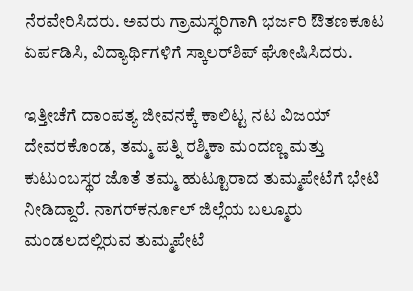ನೆರವೇರಿಸಿದರು. ಅವರು ಗ್ರಾಮಸ್ಥರಿಗಾಗಿ ಭರ್ಜರಿ ಔತಣಕೂಟ ಏರ್ಪಡಿಸಿ, ವಿದ್ಯಾರ್ಥಿಗಳಿಗೆ ಸ್ಕಾಲರ್‌ಶಿಪ್ ಘೋಷಿಸಿದರು.

ಇತ್ತೀಚೆಗೆ ದಾಂಪತ್ಯ ಜೀವನಕ್ಕೆ ಕಾಲಿಟ್ಟ ನಟ ವಿಜಯ್ ದೇವರಕೊಂಡ, ತಮ್ಮ ಪತ್ನಿ ರಶ್ಮಿಕಾ ಮಂದಣ್ಣ ಮತ್ತು ಕುಟುಂಬಸ್ಥರ ಜೊತೆ ತಮ್ಮ ಹುಟ್ಟೂರಾದ ತುಮ್ಮಪೇಟೆಗೆ ಭೇಟಿ ನೀಡಿದ್ದಾರೆ. ನಾಗರ್‌ಕರ್ನೂಲ್ ಜಿಲ್ಲೆಯ ಬಲ್ಮೂರು ಮಂಡಲದಲ್ಲಿರುವ ತುಮ್ಮಪೇಟೆ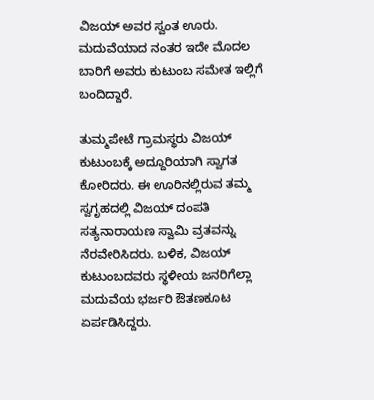ವಿಜಯ್ ಅವರ ಸ್ವಂತ ಊರು. ಮದುವೆಯಾದ ನಂತರ ಇದೇ ಮೊದಲ ಬಾರಿಗೆ ಅವರು ಕುಟುಂಬ ಸಮೇತ ಇಲ್ಲಿಗೆ ಬಂದಿದ್ದಾರೆ.

ತುಮ್ಮಪೇಟೆ ಗ್ರಾಮಸ್ಥರು ವಿಜಯ್ ಕುಟುಂಬಕ್ಕೆ ಅದ್ದೂರಿಯಾಗಿ ಸ್ವಾಗತ ಕೋರಿದರು. ಈ ಊರಿನಲ್ಲಿರುವ ತಮ್ಮ ಸ್ವಗೃಹದಲ್ಲಿ ವಿಜಯ್ ದಂಪತಿ ಸತ್ಯನಾರಾಯಣ ಸ್ವಾಮಿ ವ್ರತವನ್ನು ನೆರವೇರಿಸಿದರು. ಬಳಿಕ, ವಿಜಯ್ ಕುಟುಂಬದವರು ಸ್ಥಳೀಯ ಜನರಿಗೆಲ್ಲಾ ಮದುವೆಯ ಭರ್ಜರಿ ಔತಣಕೂಟ ಏರ್ಪಡಿಸಿದ್ದರು.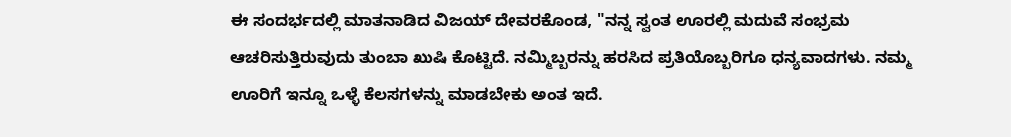ಈ ಸಂದರ್ಭದಲ್ಲಿ ಮಾತನಾಡಿದ ವಿಜಯ್ ದೇವರಕೊಂಡ, "ನನ್ನ ಸ್ವಂತ ಊರಲ್ಲಿ ಮದುವೆ ಸಂಭ್ರಮ ಆಚರಿಸುತ್ತಿರುವುದು ತುಂಬಾ ಖುಷಿ ಕೊಟ್ಟಿದೆ. ನಮ್ಮಿಬ್ಬರನ್ನು ಹರಸಿದ ಪ್ರತಿಯೊಬ್ಬರಿಗೂ ಧನ್ಯವಾದಗಳು. ನಮ್ಮ ಊರಿಗೆ ಇನ್ನೂ ಒಳ್ಳೆ ಕೆಲಸಗಳನ್ನು ಮಾಡಬೇಕು ಅಂತ ಇದೆ.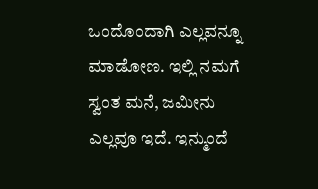ಒಂದೊಂದಾಗಿ ಎಲ್ಲವನ್ನೂ ಮಾಡೋಣ. ಇಲ್ಲಿ ನಮಗೆ ಸ್ವಂತ ಮನೆ, ಜಮೀನು ಎಲ್ಲವೂ ಇದೆ. ಇನ್ಮುಂದೆ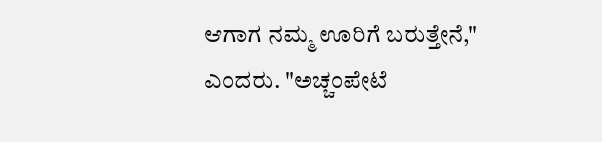ಆಗಾಗ ನಮ್ಮ ಊರಿಗೆ ಬರುತ್ತೇನೆ," ಎಂದರು. "ಅಚ್ಚಂಪೇಟೆ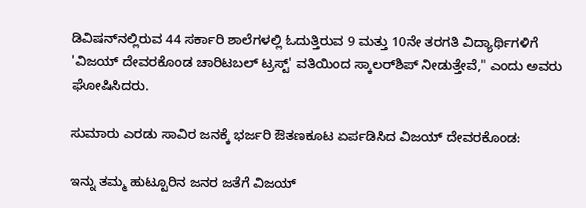ಡಿವಿಷನ್‌ನಲ್ಲಿರುವ 44 ಸರ್ಕಾರಿ ಶಾಲೆಗಳಲ್ಲಿ ಓದುತ್ತಿರುವ 9 ಮತ್ತು 10ನೇ ತರಗತಿ ವಿದ್ಯಾರ್ಥಿಗಳಿಗೆ 'ವಿಜಯ್ ದೇವರಕೊಂಡ ಚಾರಿಟಬಲ್ ಟ್ರಸ್ಟ್' ವತಿಯಿಂದ ಸ್ಕಾಲರ್‌ಶಿಪ್ ನೀಡುತ್ತೇವೆ," ಎಂದು ಅವರು ಘೋಷಿಸಿದರು.

ಸುಮಾರು ಎರಡು ಸಾವಿರ ಜನಕ್ಕೆ ಭರ್ಜರಿ ಔತಣಕೂಟ ಏರ್ಪಡಿಸಿದ ವಿಜಯ್ ದೇವರಕೊಂಡ:

ಇನ್ನು ತಮ್ಮ ಹುಟ್ಟೂರಿನ ಜನರ ಜತೆಗೆ ವಿಜಯ್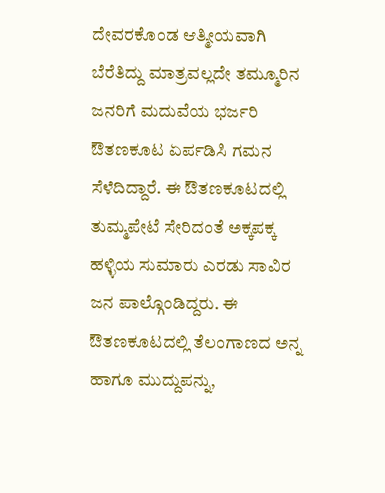ದೇವರಕೊಂಡ ಆತ್ಮೀಯವಾಗಿ ಬೆರೆತಿದ್ದು ಮಾತ್ರವಲ್ಲದೇ ತಮ್ಮೂರಿನ ಜನರಿಗೆ ಮದುವೆಯ ಭರ್ಜರಿ ಔತಣಕೂಟ ಏರ್ಪಡಿಸಿ ಗಮನ ಸೆಳೆದಿದ್ದಾರೆ. ಈ ಔತಣಕೂಟದಲ್ಲಿ ತುಮ್ಮಪೇಟೆ ಸೇರಿದಂತೆ ಅಕ್ಕಪಕ್ಕ ಹಳ್ಳಿಯ ಸುಮಾರು ಎರಡು ಸಾವಿರ ಜನ ಪಾಲ್ಗೊಂಡಿದ್ದರು. ಈ ಔತಣಕೂಟದಲ್ಲಿ ತೆಲಂಗಾಣದ ಅನ್ನ ಹಾಗೂ ಮುದ್ದುಪನ್ನು,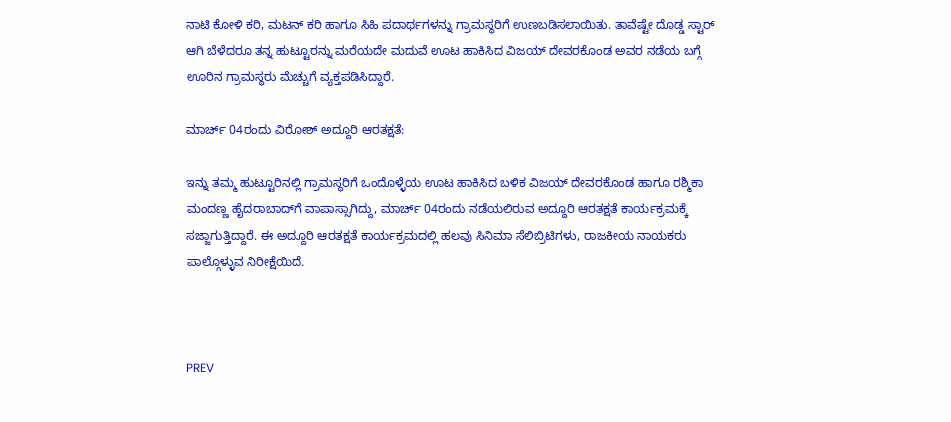ನಾಟಿ ಕೋಳಿ ಕರಿ, ಮಟನ್ ಕರಿ ಹಾಗೂ ಸಿಹಿ ಪದಾರ್ಥಗಳನ್ನು ಗ್ರಾಮಸ್ಥರಿಗೆ ಉಣಬಡಿಸಲಾಯಿತು. ತಾವೆಷ್ಟೇ ದೊಡ್ಡ ಸ್ಟಾರ್ ಆಗಿ ಬೆಳೆದರೂ ತನ್ನ ಹುಟ್ಟೂರನ್ನು ಮರೆಯದೇ ಮದುವೆ ಊಟ ಹಾಕಿಸಿದ ವಿಜಯ್ ದೇವರಕೊಂಡ ಅವರ ನಡೆಯ ಬಗ್ಗೆ ಊರಿನ ಗ್ರಾಮಸ್ಥರು ಮೆಚ್ಚುಗೆ ವ್ಯಕ್ತಪಡಿಸಿದ್ದಾರೆ.

ಮಾರ್ಚ್ 04ರಂದು ವಿರೋಶ್ ಅದ್ದೂರಿ ಆರತಕ್ಷತೆ:

ಇನ್ನು ತಮ್ಮ ಹುಟ್ಟೂರಿನಲ್ಲಿ ಗ್ರಾಮಸ್ಥರಿಗೆ ಒಂದೊಳ್ಳೆಯ ಊಟ ಹಾಕಿಸಿದ ಬಳಿಕ ವಿಜಯ್‌ ದೇವರಕೊಂಡ ಹಾಗೂ ರಶ್ಮಿಕಾ ಮಂದಣ್ಣ ಹೈದರಾಬಾದ್‌ಗೆ ವಾಪಾಸ್ಸಾಗಿದ್ದು, ಮಾರ್ಚ್ 04ರಂದು ನಡೆಯಲಿರುವ ಅದ್ದೂರಿ ಆರತಕ್ಷತೆ ಕಾರ್ಯಕ್ರಮಕ್ಕೆ ಸಜ್ಜಾಗುತ್ತಿದ್ದಾರೆ. ಈ ಅದ್ದೂರಿ ಆರತಕ್ಷತೆ ಕಾರ್ಯಕ್ರಮದಲ್ಲಿ ಹಲವು ಸಿನಿಮಾ ಸೆಲಿಬ್ರಿಟಿಗಳು, ರಾಜಕೀಯ ನಾಯಕರು ಪಾಲ್ಗೊಳ್ಳುವ ನಿರೀಕ್ಷೆಯಿದೆ.



PREV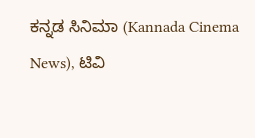ಕನ್ನಡ ಸಿನಿಮಾ (Kannada Cinema News), ಟಿವಿ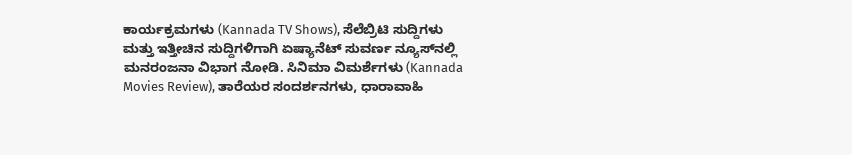ಕಾರ್ಯಕ್ರಮಗಳು (Kannada TV Shows), ಸೆಲೆಬ್ರಿಟಿ ಸುದ್ದಿಗಳು ಮತ್ತು ಇತ್ತೀಚಿನ ಸುದ್ದಿಗಳಿಗಾಗಿ ಏಷ್ಯಾನೆಟ್ ಸುವರ್ಣ ನ್ಯೂಸ್‌ನಲ್ಲಿ ಮನರಂಜನಾ ವಿಭಾಗ ನೋಡಿ. ಸಿನಿಮಾ ವಿಮರ್ಶೆಗಳು (Kannada Movies Review), ತಾರೆಯರ ಸಂದರ್ಶನಗಳು, ಧಾರಾವಾಹಿ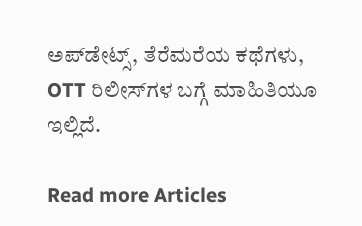ಅಪ್‌ಡೇಟ್ಸ್‌, ತೆರೆಮರೆಯ ಕಥೆಗಳು, OTT ರಿಲೀಸ್‌ಗಳ ಬಗ್ಗೆ ಮಾಹಿತಿಯೂ ಇಲ್ಲಿದೆ.

Read more Articles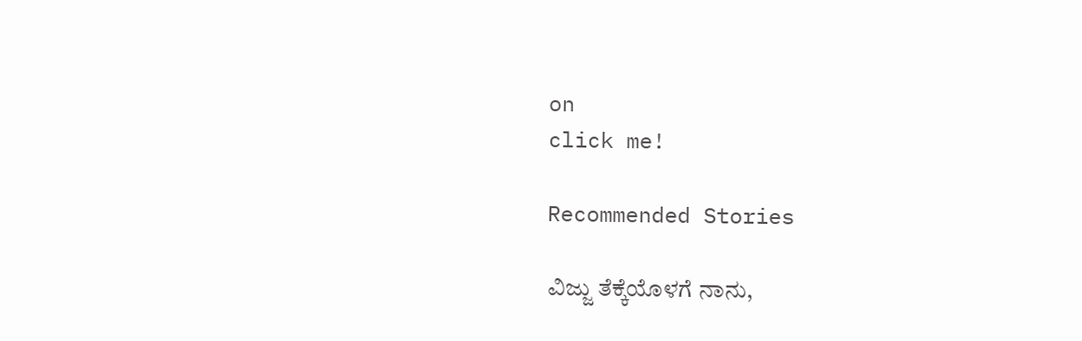on
click me!

Recommended Stories

ವಿಜ್ಜು ತೆಕ್ಕೆಯೊಳಗೆ ನಾನು,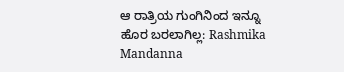ಆ ರಾತ್ರಿಯ ಗುಂಗಿನಿಂದ ಇನ್ನೂ ಹೊರ ಬರಲಾಗಿಲ್ಲ: Rashmika Mandanna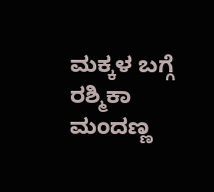ಮಕ್ಕಳ ಬಗ್ಗೆ ರಶ್ಮಿಕಾ ಮಂದಣ್ಣ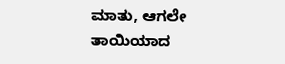ಮಾತು, ಆಗಲೇ ತಾಯಿಯಾದ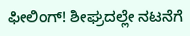ಫೀಲಿಂಗ್! ಶೀಘ್ರದಲ್ಲೇ ನಟನೆಗೆ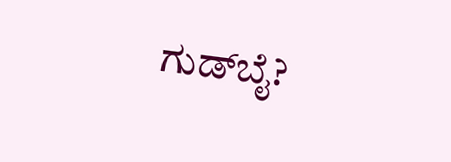ಗುಡ್‌ಬೈ?